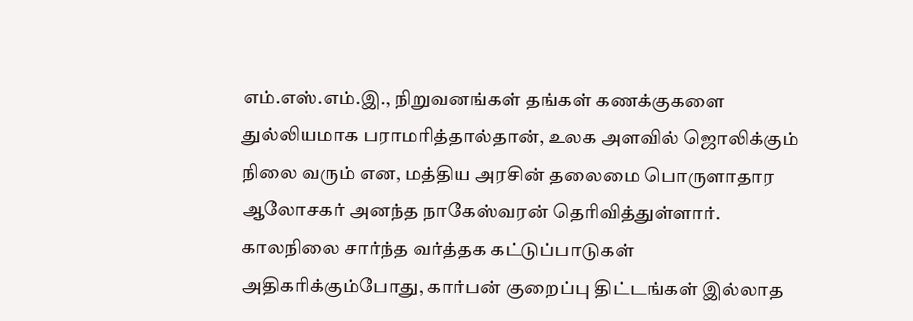எம்.எஸ்.எம்.இ., நிறுவனங்கள் தங்கள் கணக்குகளை துல்லியமாக பராமரித்தால்தான், உலக அளவில் ஜொலிக்கும் நிலை வரும் என, மத்திய அரசின் தலைமை பொருளாதார ஆலோசகர் அனந்த நாகேஸ்வரன் தெரிவித்துள்ளார். காலநிலை சார்ந்த வர்த்தக கட்டுப்பாடுகள் அதிகரிக்கும்போது, கார்பன் குறைப்பு திட்டங்கள் இல்லாத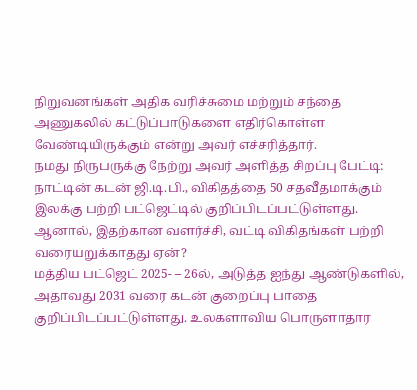நிறுவனங்கள் அதிக வரிச்சுமை மற்றும் சந்தை அணுகலில் கட்டுப்பாடுகளை எதிர்கொள்ள வேண்டியிருக்கும் என்று அவர் எச்சரித்தார்.
நமது நிருபருக்கு நேற்று அவர் அளித்த சிறப்பு பேட்டி:
நாட்டின் கடன் ஜி.டி.பி., விகிதத்தை 50 சதவீதமாக்கும் இலக்கு பற்றி பட்ஜெட்டில் குறிப்பிடப்பட்டுள்ளது. ஆனால், இதற்கான வளர்ச்சி, வட்டி விகிதங்கள் பற்றி வரையறுக்காதது ஏன்?
மத்திய பட்ஜெட் 2025- – 26ல், அடுத்த ஐந்து ஆண்டுகளில், அதாவது 2031 வரை கடன் குறைப்பு பாதை குறிப்பிடப்பட்டுள்ளது. உலகளாவிய பொருளாதார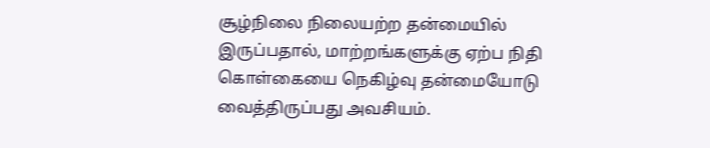சூழ்நிலை நிலையற்ற தன்மையில் இருப்பதால், மாற்றங்களுக்கு ஏற்ப நிதி கொள்கையை நெகிழ்வு தன்மையோடு வைத்திருப்பது அவசியம்.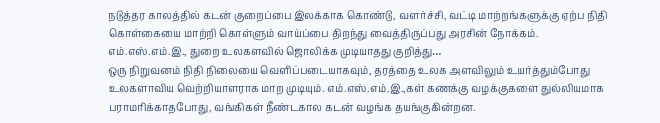நடுத்தர காலத்தில் கடன் குறைப்பை இலக்காக கொண்டு, வளர்ச்சி, வட்டி மாற்றங்களுக்கு ஏற்ப நிதி கொள்கையை மாற்றி கொள்ளும் வாய்ப்பை திறந்து வைத்திருப்பது அரசின் நோக்கம்.
எம்.எஸ்.எம்.இ., துறை உலகளவில் ஜொலிக்க முடியாதது குறித்து…
ஒரு நிறுவனம் நிதி நிலையை வெளிப்படையாகவும், தரத்தை உலக அளவிலும் உயர்த்தும்போது உலகளாவிய வெற்றியாளராக மாற முடியும். எம்.எஸ்.எம்.இ.,கள் கணக்கு வழக்குகளை துல்லியமாக பராமரிக்காதபோது, வங்கிகள் நீண்டகால கடன் வழங்க தயங்குகின்றன.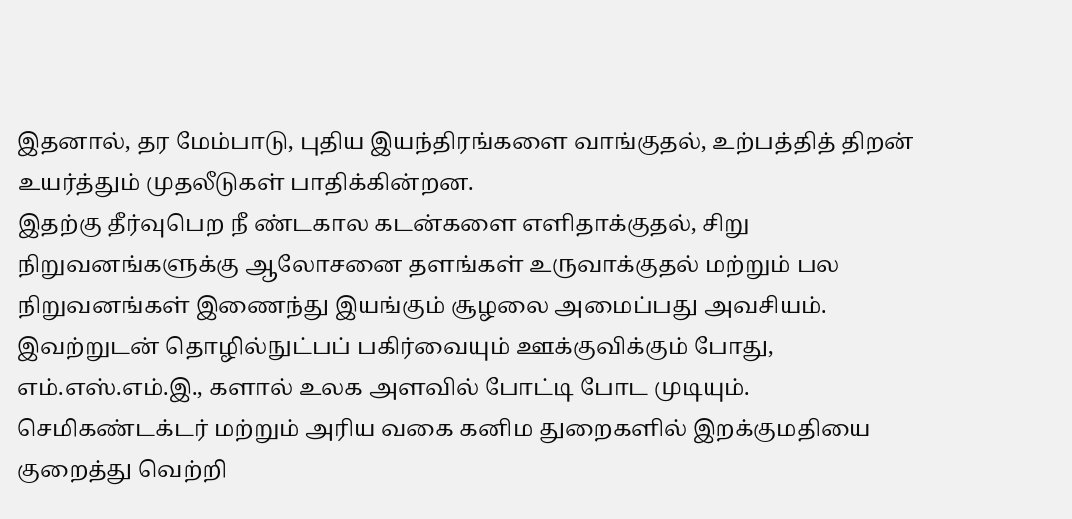இதனால், தர மேம்பாடு, புதிய இயந்திரங்களை வாங்குதல், உற்பத்தித் திறன் உயர்த்தும் முதலீடுகள் பாதிக்கின்றன.
இதற்கு தீர்வுபெற நீ ண்டகால கடன்களை எளிதாக்குதல், சிறு நிறுவனங்களுக்கு ஆலோசனை தளங்கள் உருவாக்குதல் மற்றும் பல நிறுவனங்கள் இணைந்து இயங்கும் சூழலை அமைப்பது அவசியம். இவற்றுடன் தொழில்நுட்பப் பகிர்வையும் ஊக்குவிக்கும் போது, எம்.எஸ்.எம்.இ., களால் உலக அளவில் போட்டி போட முடியும்.
செமிகண்டக்டர் மற்றும் அரிய வகை கனிம துறைகளில் இறக்குமதியை குறைத்து வெற்றி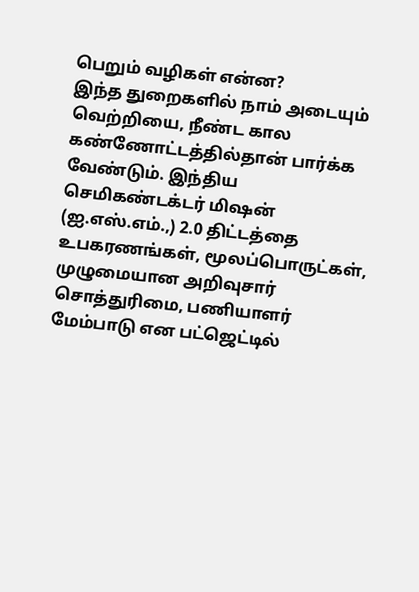பெறும் வழிகள் என்ன?
இந்த துறைகளில் நாம் அடையும் வெற்றியை, நீண்ட கால கண்ணோட்டத்தில்தான் பார்க்க வேண்டும். இந்திய செமிகண்டக்டர் மிஷன் (ஐ.எஸ்.எம்.,) 2.0 திட்டத்தை உபகரணங்கள், மூலப்பொருட்கள், முழுமையான அறிவுசார் சொத்துரிமை, பணியாளர் மேம்பாடு என பட்ஜெட்டில்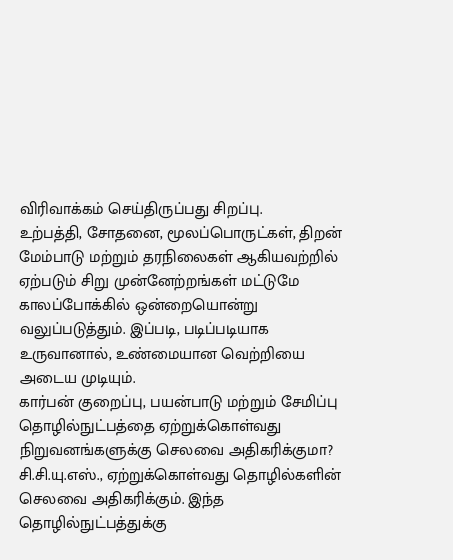விரிவாக்கம் செய்திருப்பது சிறப்பு.
உற்பத்தி, சோதனை, மூலப்பொருட்கள், திறன் மேம்பாடு மற்றும் தரநிலைகள் ஆகியவற்றில் ஏற்படும் சிறு முன்னேற்றங்கள் மட்டுமே காலப்போக்கில் ஒன்றையொன்று வலுப்படுத்தும். இப்படி, படிப்படியாக உருவானால், உண்மையான வெற்றியை அடைய முடியும்.
கார்பன் குறைப்பு, பயன்பாடு மற்றும் சேமிப்பு தொழில்நுட்பத்தை ஏற்றுக்கொள்வது நிறுவனங்களுக்கு செலவை அதிகரிக்குமா?
சி.சி.யு.எஸ்., ஏற்றுக்கொள்வது தொழில்களின் செலவை அதிகரிக்கும். இந்த தொழில்நுட்பத்துக்கு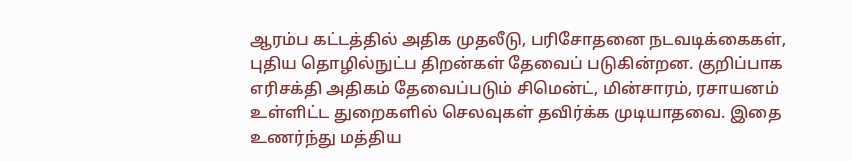ஆரம்ப கட்டத்தில் அதிக முதலீடு, பரிசோதனை நடவடிக்கைகள், புதிய தொழில்நுட்ப திறன்கள் தேவைப் படுகின்றன. குறிப்பாக எரிசக்தி அதிகம் தேவைப்படும் சிமென்ட், மின்சாரம், ரசாயனம் உள்ளிட்ட துறைகளில் செலவுகள் தவிர்க்க முடியாதவை. இதை உணர்ந்து மத்திய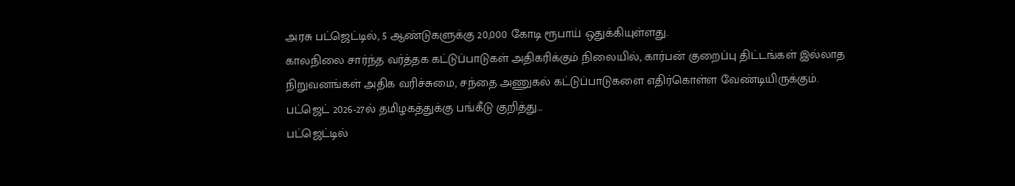அரசு பட்ஜெட்டில், 5 ஆண்டுகளுக்கு 20,000 கோடி ரூபாய் ஒதுக்கியுள்ளது.
காலநிலை சார்ந்த வர்த்தக கட்டுப்பாடுகள் அதிகரிக்கும் நிலையில், கார்பன் குறைப்பு திட்டங்கள் இல்லாத நிறுவனங்கள் அதிக வரிச்சுமை, சந்தை அணுகல் கட்டுப்பாடுகளை எதிர்கொள்ள வேண்டியிருக்கும்.
பட்ஜெட் 2026-27ல் தமிழகத்துக்கு பங்கீடு குறித்து…
பட்ஜெட்டில்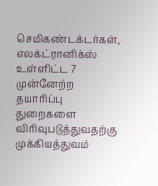செமிகண்டக்டர்கள், எலக்ட்ரானிக்ஸ் உள்ளிட்ட 7 முன்னேற்ற தயாரிப்பு துறைகளை விரிவுபடுத்துவதற்கு முக்கியத்துவம்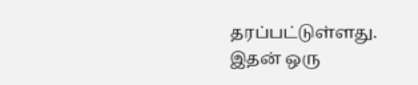தரப்பட்டுள்ளது. இதன் ஒரு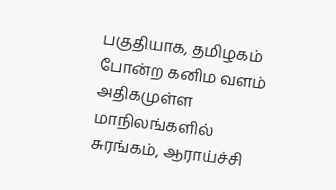பகுதியாக, தமிழகம் போன்ற கனிம வளம் அதிகமுள்ள மாநிலங்களில் சுரங்கம், ஆராய்ச்சி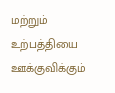மற்றும் உற்பத்தியை ஊக்குவிக்கும்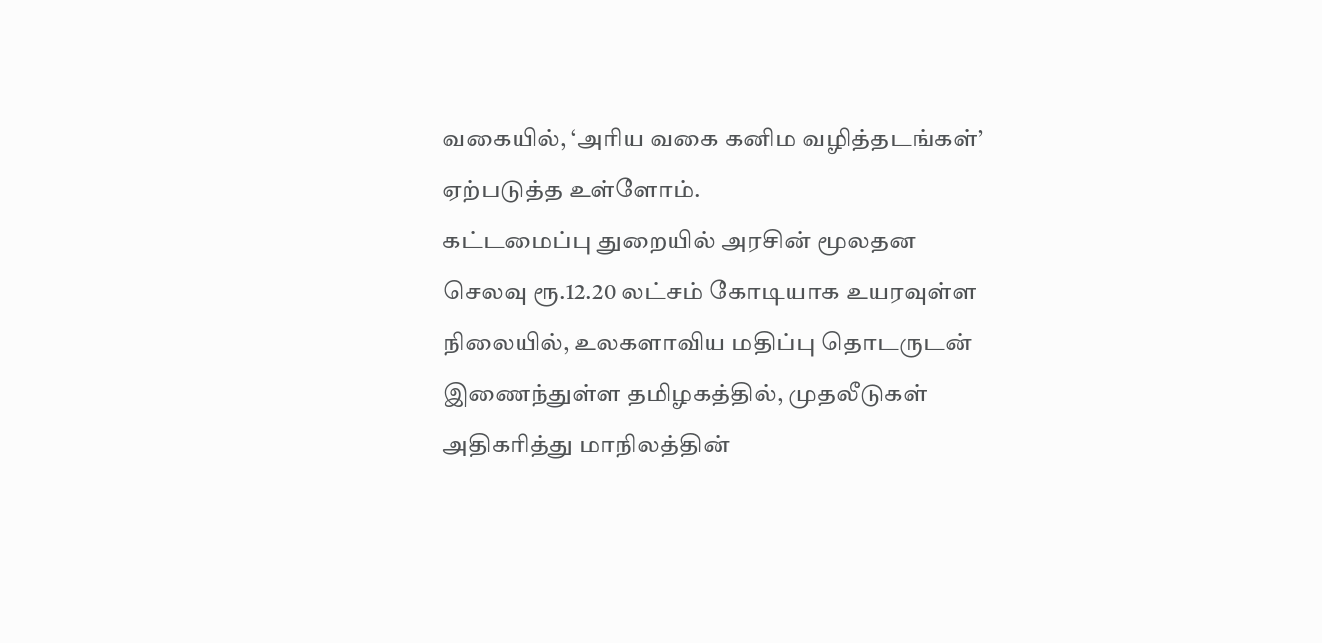வகையில், ‘அரிய வகை கனிம வழித்தடங்கள்’ ஏற்படுத்த உள்ளோம்.
கட்டமைப்பு துறையில் அரசின் மூலதன செலவு ரூ.12.20 லட்சம் கோடியாக உயரவுள்ள நிலையில், உலகளாவிய மதிப்பு தொடருடன் இணைந்துள்ள தமிழகத்தில், முதலீடுகள் அதிகரித்து மாநிலத்தின்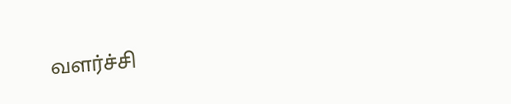வளர்ச்சி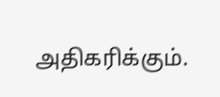அதிகரிக்கும்.